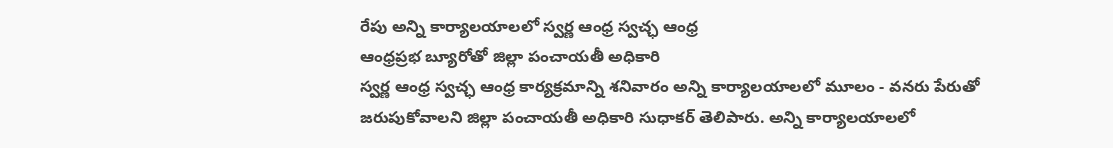రేపు అన్ని కార్యాలయాలలో స్వర్ణ ఆంధ్ర స్వచ్ఛ ఆంధ్ర
ఆంధ్రప్రభ బ్యూరోతో జిల్లా పంచాయతీ అధికారి
స్వర్ణ ఆంధ్ర స్వచ్ఛ ఆంధ్ర కార్యక్రమాన్ని శనివారం అన్ని కార్యాలయాలలో మూలం - వనరు పేరుతో జరుపుకోవాలని జిల్లా పంచాయతీ అధికారి సుధాకర్ తెలిపారు. అన్ని కార్యాలయాలలో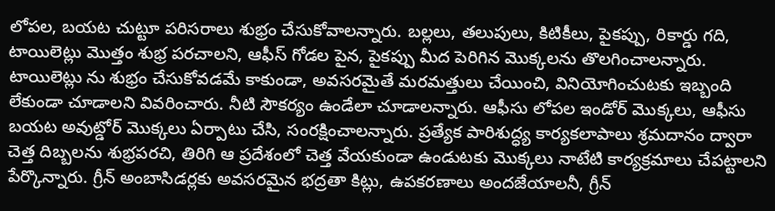లోపల, బయట చుట్టూ పరిసరాలు శుభ్రం చేసుకోవాలన్నారు. బల్లలు, తలుపులు, కిటికీలు, పైకప్పు, రికార్డు గది, టాయిలెట్లు మొత్తం శుభ్ర పరచాలని, ఆఫీస్ గోడల పైన, పైకప్పు మీద పెరిగిన మొక్కలను తొలగించాలన్నారు. టాయిలెట్లు ను శుభ్రం చేసుకోవడమే కాకుండా, అవసరమైతే మరమత్తులు చేయించి, వినియోగించుటకు ఇబ్బంది లేకుండా చూడాలని వివరించారు. నీటి సౌకర్యం ఉండేలా చూడాలన్నారు. ఆఫీసు లోపల ఇండోర్ మొక్కలు, ఆఫీసు బయట అవుట్డోర్ మొక్కలు ఏర్పాటు చేసి, సంరక్షించాలన్నారు. ప్రత్యేక పారిశుద్ధ్య కార్యకలాపాలు శ్రమదానం ద్వారా చెత్త దిబ్బలను శుభ్రపరచి, తిరిగి ఆ ప్రదేశంలో చెత్త వేయకుండా ఉండుటకు మొక్కలు నాటేటి కార్యక్రమాలు చేపట్టాలని పేర్కొన్నారు. గ్రీన్ అంబాసిడర్లకు అవసరమైన భద్రతా కిట్లు, ఉపకరణాలు అందజేయాలనీ, గ్రీన్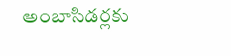అంబాసిడర్లకు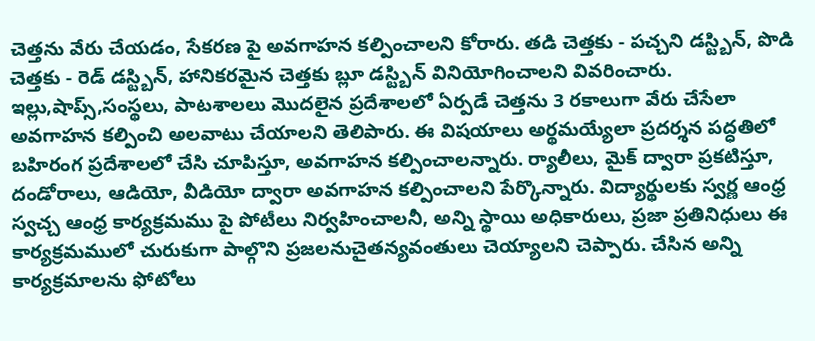చెత్తను వేరు చేయడం, సేకరణ పై అవగాహన కల్పించాలని కోరారు. తడి చెత్తకు - పచ్చని డస్ట్బిన్, పొడి చెత్తకు - రెడ్ డస్ట్బిన్, హానికరమైన చెత్తకు బ్లూ డస్ట్బిన్ వినియోగించాలని వివరించారు. ఇల్లు,షాప్స్,సంస్థలు, పాటశాలలు మొదలైన ప్రదేశాలలో ఏర్పడే చెత్తను 3 రకాలుగా వేరు చేసేలా అవగాహన కల్పించి అలవాటు చేయాలని తెలిపారు. ఈ విషయాలు అర్థమయ్యేలా ప్రదర్శన పద్ధతిలో బహిరంగ ప్రదేశాలలో చేసి చూపిస్తూ, అవగాహన కల్పించాలన్నారు. ర్యాలీలు, మైక్ ద్వారా ప్రకటిస్తూ, దండోరాలు, ఆడియో, వీడియో ద్వారా అవగాహన కల్పించాలని పేర్కొన్నారు. విద్యార్థులకు స్వర్ణ ఆంధ్ర స్వచ్చ ఆంధ్ర కార్యక్రమము పై పోటీలు నిర్వహించాలనీ, అన్ని స్థాయి అధికారులు, ప్రజా ప్రతినిధులు ఈ కార్యక్రమములో చురుకుగా పాల్గొని ప్రజలనుచైతన్యవంతులు చెయ్యాలని చెప్పారు. చేసిన అన్ని కార్యక్రమాలను ఫోటోలు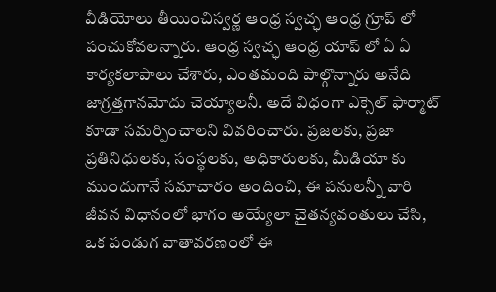వీడియోలు తీయించిస్వర్ణ ఆంధ్ర స్వచ్ఛ ఆంధ్ర గ్రూప్ లో పంచుకోవలన్నారు. ఆంధ్ర స్వచ్ఛ ఆంధ్ర యాప్ లో ఏ ఏ కార్యకలాపాలు చేశారు, ఎంతమంది పాల్గొన్నారు అనేది జాగ్రత్తగానమోదు చెయ్యాలనీ. అదే విధంగా ఎక్సెల్ ఫార్మాట్ కూడా సమర్పించాలని వివరించారు. ప్రజలకు, ప్రజా ప్రతినిధులకు, సంస్థలకు, అధికారులకు, మీడియా కు ముందుగానే సమాచారం అందించి, ఈ పనులన్నీ వారి జీవన విధానంలో భాగం అయ్యేలా చైతన్యవంతులు చేసి, ఒక పండుగ వాతావరణంలో ఈ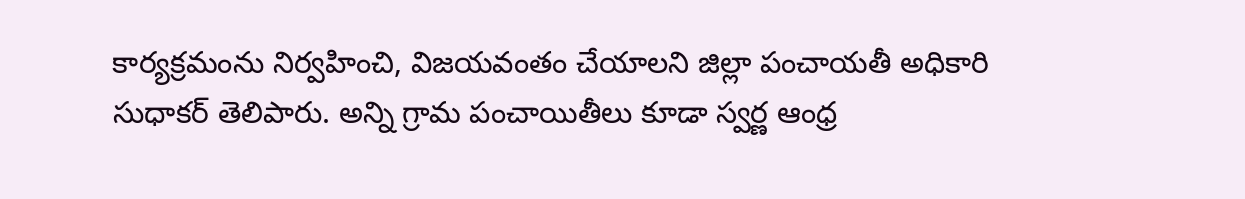కార్యక్రమంను నిర్వహించి, విజయవంతం చేయాలని జిల్లా పంచాయతీ అధికారి సుధాకర్ తెలిపారు. అన్ని గ్రామ పంచాయితీలు కూడా స్వర్ణ ఆంధ్ర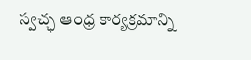స్వచ్ఛ ఆంధ్ర కార్యక్రమాన్ని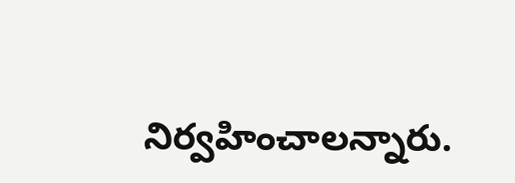నిర్వహించాలన్నారు.